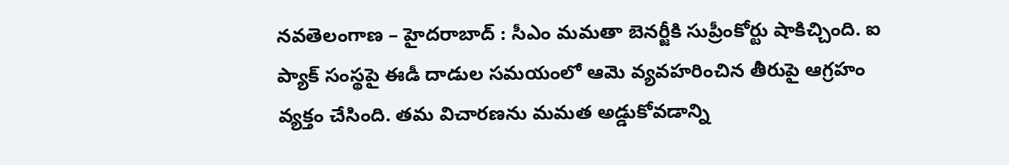నవతెలంగాణ – హైదరాబాద్ : సీఎం మమతా బెనర్జీకి సుప్రీంకోర్టు షాకిచ్చింది. ఐ ప్యాక్ సంస్థపై ఈడీ దాడుల సమయంలో ఆమె వ్యవహరించిన తీరుపై ఆగ్రహం వ్యక్తం చేసింది. తమ విచారణను మమత అడ్డుకోవడాన్ని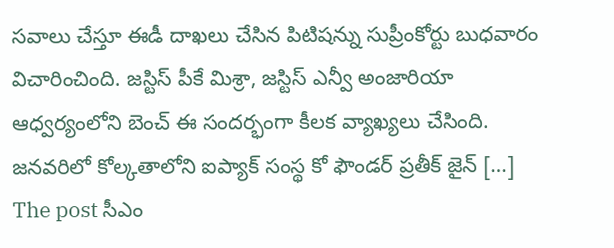సవాలు చేస్తూ ఈడీ దాఖలు చేసిన పిటిషన్ను సుప్రీంకోర్టు బుధవారం విచారించింది. జస్టిస్ పీకే మిశ్రా, జస్టిస్ ఎన్వీ అంజారియా ఆధ్వర్యంలోని బెంచ్ ఈ సందర్భంగా కీలక వ్యాఖ్యలు చేసింది. జనవరిలో కోల్కతాలోని ఐప్యాక్ సంస్థ కో ఫౌండర్ ప్రతీక్ జైన్ […]
The post సీఎం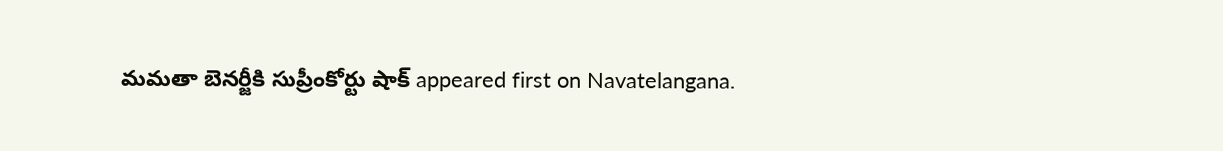మమతా బెనర్జీకి సుప్రీంకోర్టు షాక్ appeared first on Navatelangana.